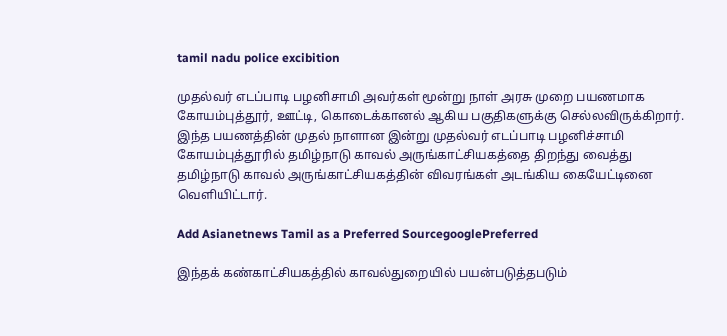tamil nadu police excibition

முதல்வர் எடப்பாடி பழனிசாமி அவர்கள் மூன்று நாள் அரசு முறை பயணமாக கோயம்புத்தூர், ஊட்டி, கொடைக்கானல் ஆகிய பகுதிகளுக்கு செல்லவிருக்கிறார். இந்த பயணத்தின் முதல் நாளான இன்று முதல்வர் எடப்பாடி பழனிச்சாமி கோயம்புத்தூரில் தமிழ்நாடு காவல் அருங்காட்சியகத்தை திறந்து வைத்து தமிழ்நாடு காவல் அருங்காட்சியகத்தின் விவரங்கள் அடங்கிய கையேட்டினை வெளியிட்டார்.

Add Asianetnews Tamil as a Preferred SourcegooglePreferred

இந்தக் கண்காட்சியகத்தில் காவல்துறையில் பயன்படுத்தபடும்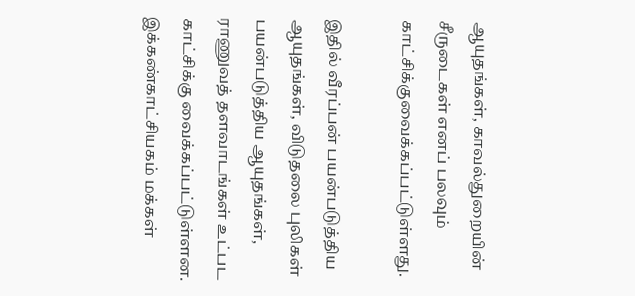ஆயுதங்கள், காவல்துறையின் சீருடைகள் எனப் பலவும் காட்சிக்குவைக்கப்பட்டுள்ளது.

இதில் வீரப்பன் பயன்படுத்திய ஆயுதங்கள், விடுதலை புலிகள் பயன்படுத்திய ஆயுதங்கள், ராணுவத் தளவாடங்கள் உட்பட காட்சிக்கு வைக்கப்பட்டுள்ளன. இக்கண்காட்சியகம் மக்கள்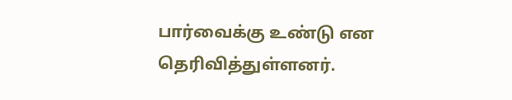பார்வைக்கு உண்டு என தெரிவித்துள்ளனர்.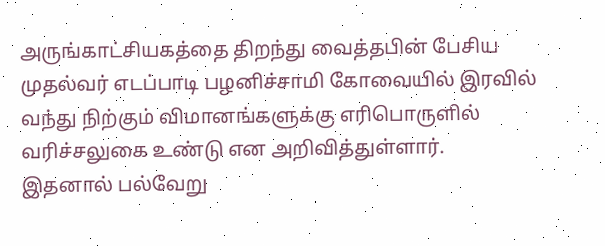அருங்காட்சியகத்தை திறந்து வைத்தபின் பேசிய முதல்வர் எடப்பாடி பழனிச்சாமி கோவையில் இரவில் வந்து நிற்கும் விமானங்களுக்கு எரிபொருளில் வரிச்சலுகை உண்டு என அறிவித்துள்ளார். இதனால் பல்வேறு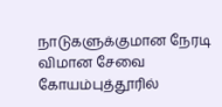நாடுகளுக்குமான நேரடி விமான சேவை கோயம்புத்தூரில்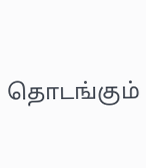தொடங்கும்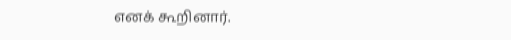எனக் கூறினார்.